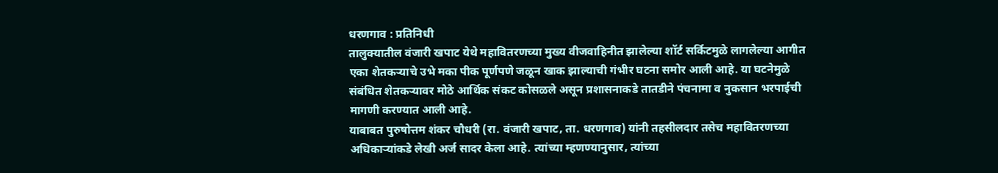धरणगाव : प्रतिनिधी
तालुक्यातील वंजारी खपाट येथे महावितरणच्या मुख्य वीजवाहिनीत झालेल्या शॉर्ट सर्किटमुळे लागलेल्या आगीत एका शेतकऱ्याचे उभे मका पीक पूर्णपणे जळून खाक झाल्याची गंभीर घटना समोर आली आहे. या घटनेमुळे संबंधित शेतकऱ्यावर मोठे आर्थिक संकट कोसळले असून प्रशासनाकडे तातडीने पंचनामा व नुकसान भरपाईची मागणी करण्यात आली आहे.
याबाबत पुरुषोत्तम शंकर चौधरी (रा. वंजारी खपाट, ता. धरणगाव) यांनी तहसीलदार तसेच महावितरणच्या अधिकाऱ्यांकडे लेखी अर्ज सादर केला आहे. त्यांच्या म्हणण्यानुसार, त्यांच्या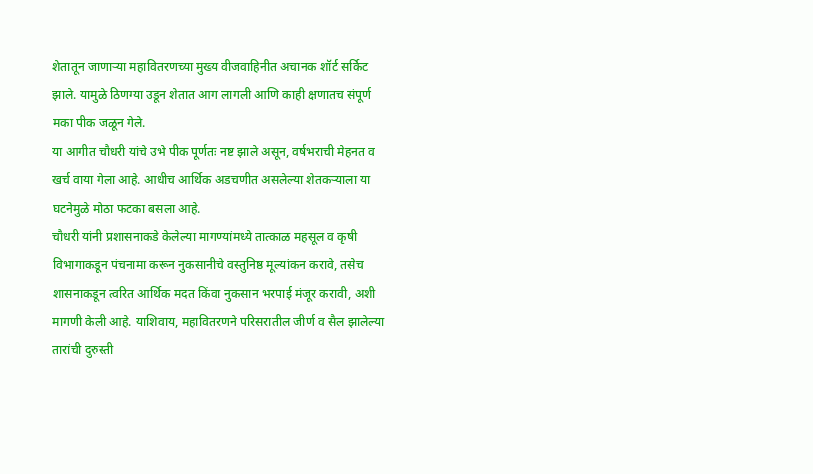शेतातून जाणाऱ्या महावितरणच्या मुख्य वीजवाहिनीत अचानक शॉर्ट सर्किट झाले. यामुळे ठिणग्या उडून शेतात आग लागली आणि काही क्षणातच संपूर्ण मका पीक जळून गेले.
या आगीत चौधरी यांचे उभे पीक पूर्णतः नष्ट झाले असून, वर्षभराची मेहनत व खर्च वाया गेला आहे. आधीच आर्थिक अडचणीत असलेल्या शेतकऱ्याला या घटनेमुळे मोठा फटका बसला आहे.
चौधरी यांनी प्रशासनाकडे केलेल्या मागण्यांमध्ये तात्काळ महसूल व कृषी विभागाकडून पंचनामा करून नुकसानीचे वस्तुनिष्ठ मूल्यांकन करावे, तसेच शासनाकडून त्वरित आर्थिक मदत किंवा नुकसान भरपाई मंजूर करावी, अशी मागणी केली आहे. याशिवाय, महावितरणने परिसरातील जीर्ण व सैल झालेल्या तारांची दुरुस्ती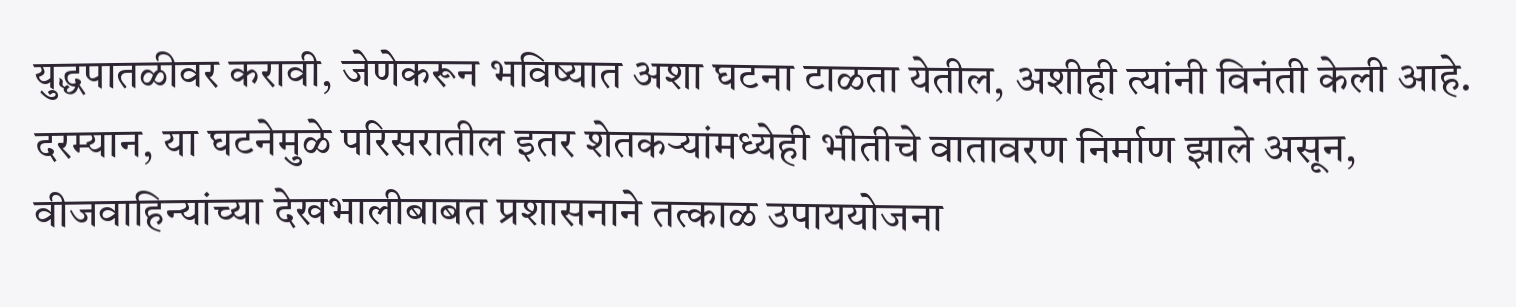युद्धपातळीवर करावी, जेणेकरून भविष्यात अशा घटना टाळता येतील, अशीही त्यांनी विनंती केली आहे.
दरम्यान, या घटनेमुळे परिसरातील इतर शेतकऱ्यांमध्येही भीतीचे वातावरण निर्माण झाले असून, वीजवाहिन्यांच्या देखभालीबाबत प्रशासनाने तत्काळ उपाययोजना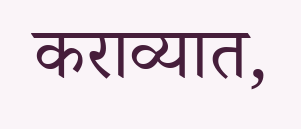कराव्यात,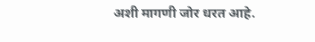अशी मागणी जोर धरत आहे.